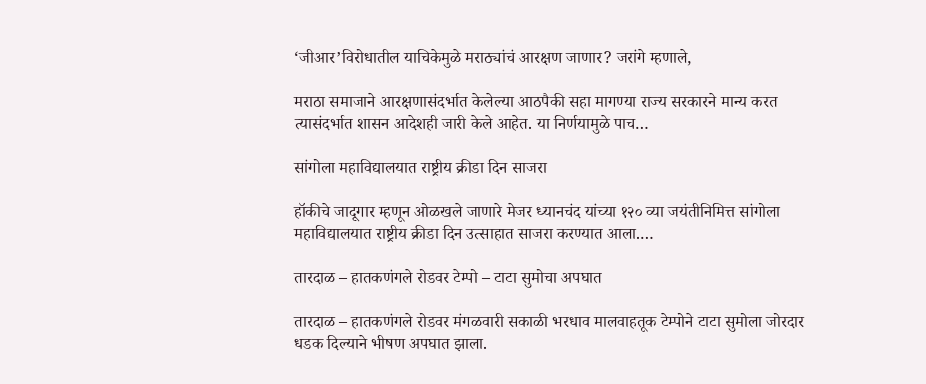‘जीआर’विरोधातील याचिकेमुळे मराठ्यांचं आरक्षण जाणार? जरांगे म्हणाले,

मराठा समाजाने आरक्षणासंदर्भात केलेल्या आठपैकी सहा मागण्या राज्य सरकारने मान्य करत त्यासंदर्भात शासन आदेशही जारी केले आहेत. या निर्णयामुळे पाच…

सांगोला महाविद्यालयात राष्ट्रीय क्रीडा दिन साजरा

हॉकीचे जादूगार म्हणून ओळखले जाणारे मेजर ध्यानचंद यांच्या १२० व्या जयंतीनिमित्त सांगोला महाविद्यालयात राष्ट्रीय क्रीडा दिन उत्साहात साजरा करण्यात आला.…

तारदाळ – हातकणंगले रोडवर टेम्पो – टाटा सुमोचा अपघात

तारदाळ – हातकणंगले रोडवर मंगळवारी सकाळी भरधाव मालवाहतूक टेम्पोने टाटा सुमोला जोरदार धडक दिल्याने भीषण अपघात झाला.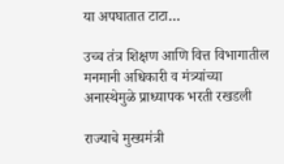या अपघातात टाटा…

उच्च तंत्र शिक्षण आणि वित्त विभागातील मनमानी अधिकारी व मंत्र्यांच्या अनास्थेमुळे प्राध्यापक भरती रखडली

राज्याचे मुख्यमंत्री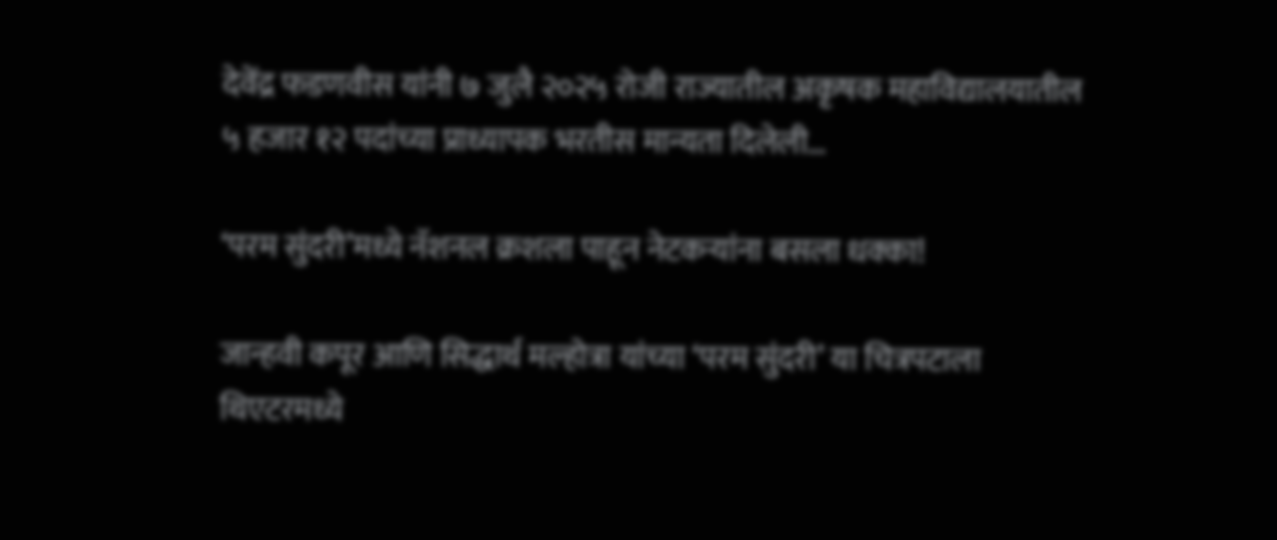देवेंद्र फडणवीस यांनी ७ जुलै २०२५ रोजी राज्यातील अकृषक महाविद्यालयातील ५ हजार १२ पदांच्या प्राध्यापक भरतीस मान्यता दिलेली…

‘परम सुंदरी’मध्ये नॅशनल क्रशला पाहून नेटकऱ्यांना बसला धक्का!

जान्हवी कपूर आणि सिद्धार्थ मल्होत्रा यांच्या ‘परम सुंदरी’ या चित्रपटाला थिएटरमध्ये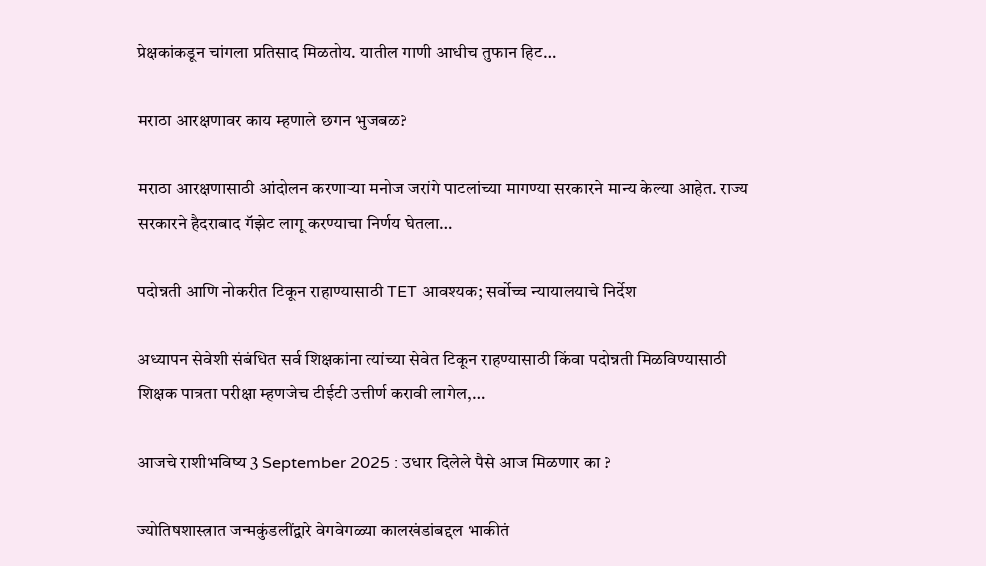प्रेक्षकांकडून चांगला प्रतिसाद मिळतोय. यातील गाणी आधीच तुफान हिट…

मराठा आरक्षणावर काय म्हणाले छगन भुजबळ?

मराठा आरक्षणासाठी आंदोलन करणाऱ्या मनोज जरांगे पाटलांच्या मागण्या सरकारने मान्य केल्या आहेत. राज्य सरकारने हैदराबाद गॅझेट लागू करण्याचा निर्णय घेतला…

पदोन्नती आणि नोकरीत टिकून राहाण्यासाठी TET आवश्यक; सर्वोच्च न्यायालयाचे निर्देश

अध्यापन सेवेशी संबंधित सर्व शिक्षकांना त्यांच्या सेवेत टिकून राहण्यासाठी किंवा पदोन्नती मिळविण्यासाठी शिक्षक पात्रता परीक्षा म्हणजेच टीईटी उत्तीर्ण करावी लागेल,…

आजचे राशीभविष्य 3 September 2025 : उधार दिलेले पैसे आज मिळणार का ?

ज्योतिषशास्त्रात जन्मकुंडलींद्वारे वेगवेगळ्या कालखंडांबद्दल भाकीतं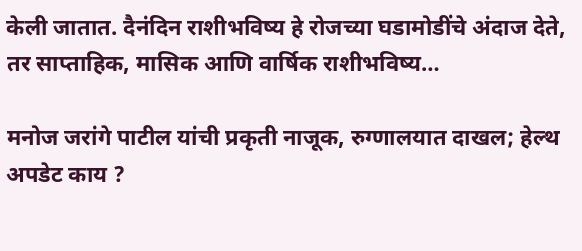केली जातात. दैनंदिन राशीभविष्य हे रोजच्या घडामोडींचे अंदाज देते, तर साप्ताहिक, मासिक आणि वार्षिक राशीभविष्य…

मनोज जरांगे पाटील यांची प्रकृती नाजूक, रुग्णालयात दाखल; हेल्थ अपडेट काय ?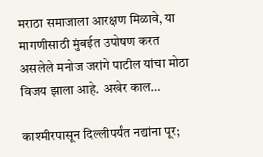मराठा समाजाला आरक्षण मिळावे, या मागणीसाठी मुंबईत उपोषण करत असलेले मनोज जरांगे पाटील यांचा मोठा विजय झाला आहे. अखेर काल…

काश्मीरपासून दिल्लीपर्यंत नद्यांना पूर;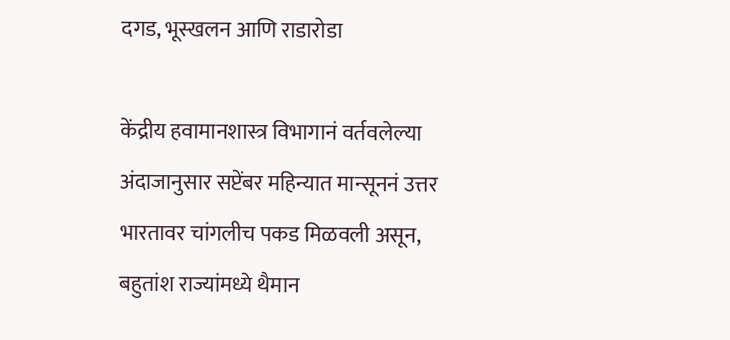दगड, भूस्खलन आणि राडारोडा

केंद्रीय हवामानशास्त्र विभागानं वर्तवलेल्या अंदाजानुसार सप्टेंबर महिन्यात मान्सूननं उत्तर भारतावर चांगलीच पकड मिळवली असून, बहुतांश राज्यांमध्ये थैमान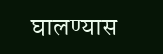घालण्यास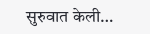सुरुवात केली…